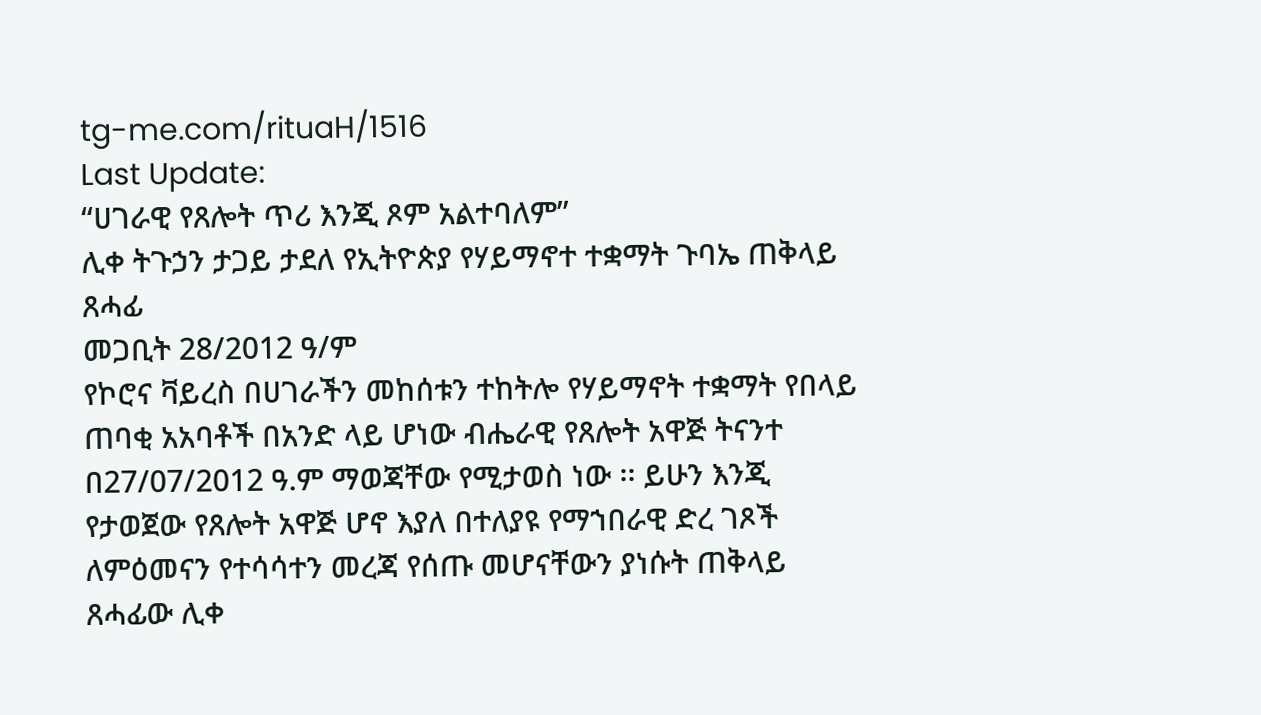tg-me.com/rituaH/1516
Last Update:
“ሀገራዊ የጸሎት ጥሪ እንጂ ጾም አልተባለም”
ሊቀ ትጉኃን ታጋይ ታደለ የኢትዮጵያ የሃይማኖተ ተቋማት ጉባኤ ጠቅላይ ጸሓፊ
መጋቢት 28/2012 ዓ/ም
የኮሮና ቫይረስ በሀገራችን መከሰቱን ተከትሎ የሃይማኖት ተቋማት የበላይ ጠባቂ አአባቶች በአንድ ላይ ሆነው ብሔራዊ የጸሎት አዋጅ ትናንተ በ27/07/2012 ዓ.ም ማወጃቸው የሚታወስ ነው ፡፡ ይሁን እንጂ የታወጀው የጸሎት አዋጅ ሆኖ እያለ በተለያዩ የማኀበራዊ ድረ ገጾች ለምዕመናን የተሳሳተን መረጃ የሰጡ መሆናቸውን ያነሱት ጠቅላይ ጸሓፊው ሊቀ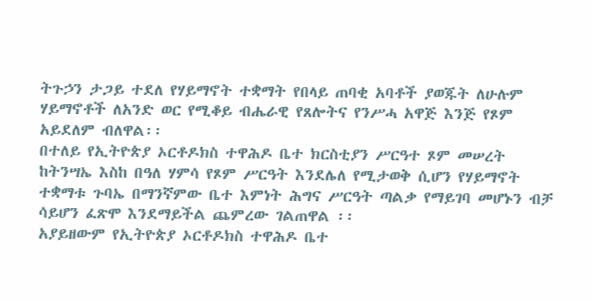ትጉኃን ታጋይ ተደለ የሃይማኖት ተቋማት የበላይ ጠባቂ አባቶች ያወጁት ለሁሉም ሃይማኖቶች ለአንድ ወር የሚቆይ ብሔራዊ የጸሎትና የንሥሓ አዋጅ እንጅ የጾም አይደለም ብለዋል፡፡
በተለይ የኢትዮጵያ ኦርቶዶክስ ተዋሕዶ ቤተ ክርስቲያን ሥርዓተ ጾም መሠረት ከትንሣኤ እስከ በዓለ ሃምሳ የጾም ሥርዓት እንደሌለ የሚታወቅ ሲሆን የሃይማኖት ተቋማቱ ጉባኤ በማንኛምው ቤተ እምነት ሕግና ሥርዓት ጣልቃ የማይገባ መሆኑን ብቻ ሳይሆን ፈጽሞ እንደማይችል ጨምረው ገልጠዋል ፡፡
አያይዘውም የኢትዮጵያ ኦርቶዶክስ ተዋሕዶ ቤተ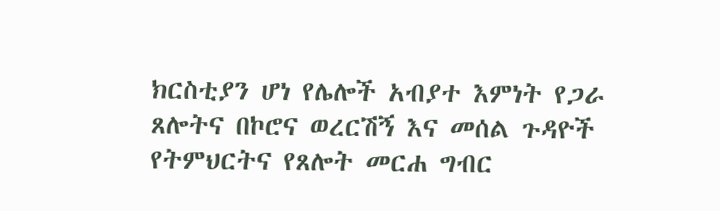ክርስቲያን ሆነ የሌሎች አብያተ እምነት የጋራ ጸሎትና በኮሮና ወረርሽኝ እና መሰል ጉዳዮች የትምህርትና የጸሎት መርሐ ግብር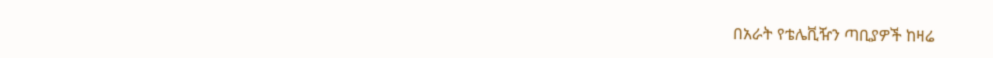በአራት የቴሌቪዥን ጣቢያዎች ከዛሬ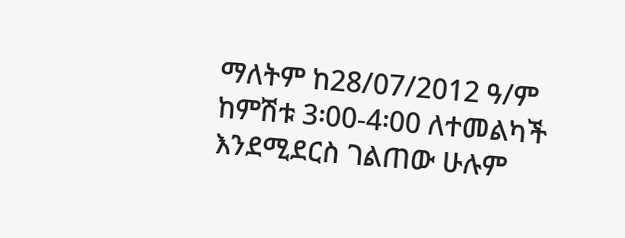ማለትም ከ28/07/2012 ዓ/ም ከምሽቱ 3፡00-4፡00 ለተመልካች እንደሚደርስ ገልጠው ሁሉም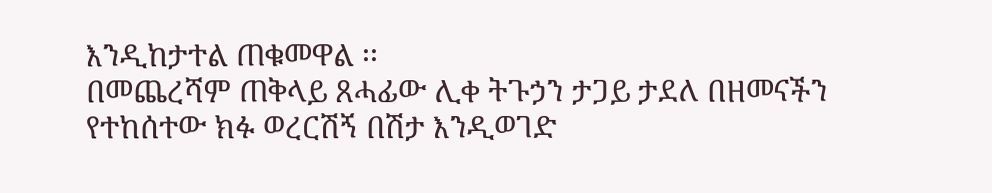እንዲከታተል ጠቁመዋል ፡፡
በመጨረሻም ጠቅላይ ጸሓፊው ሊቀ ትጉኃን ታጋይ ታደለ በዘመናችን የተከሰተው ክፉ ወረርሽኝ በሽታ እንዲወገድ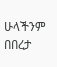ሁላችንም በበረታ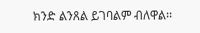ክንድ ልንጸል ይገባልም ብለዋል፡፡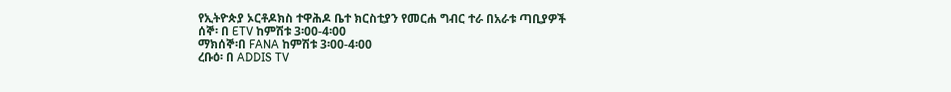የኢትዮጵያ ኦርቶዶክስ ተዋሕዶ ቤተ ክርስቲያን የመርሐ ግብር ተራ በአራቱ ጣቢያዎች
ሰኞ፡ በ ETV ከምሽቱ 3፡00-4፡00
ማክሰኞ፡በ FANA ከምሽቱ 3፡00-4፡00
ረቡዕ፡ በ ADDIS TV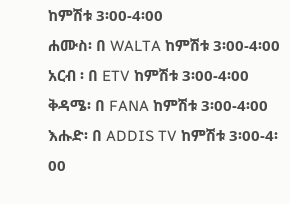ከምሽቱ 3፡00-4፡00
ሐሙስ፡ በ WALTA ከምሽቱ 3፡00-4፡00
አርብ ፡ በ ETV ከምሽቱ 3፡00-4፡00
ቅዳሜ፡ በ FANA ከምሽቱ 3፡00-4፡00
እሑድ፡ በ ADDIS TV ከምሽቱ 3፡00-4፡00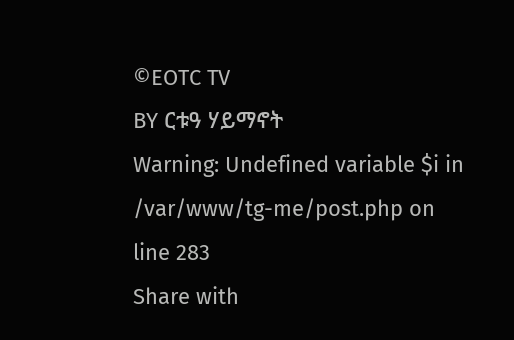©EOTC TV
BY ርቱዓ ሃይማኖት
Warning: Undefined variable $i in /var/www/tg-me/post.php on line 283
Share with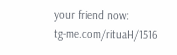your friend now:
tg-me.com/rituaH/1516